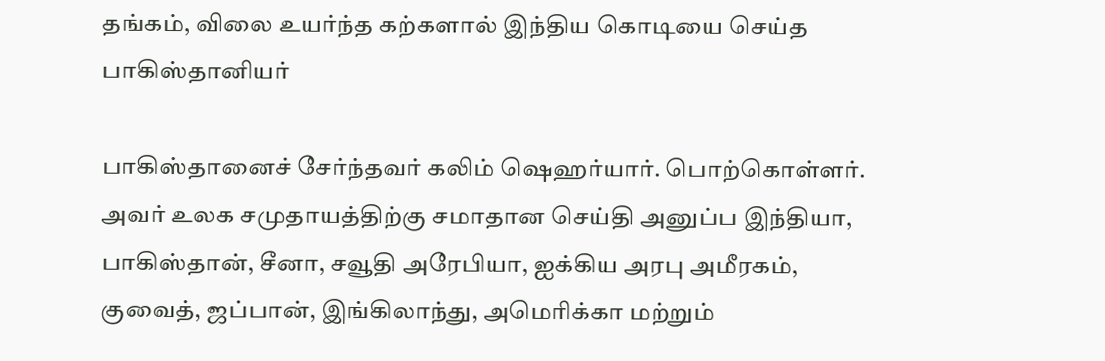தங்கம், விலை உயர்ந்த கற்களால் இந்திய கொடியை செய்த பாகிஸ்தானியர்

பாகிஸ்தானைச் சேர்ந்தவர் கலிம் ஷெஹர்யார். பொற்கொள்ளர். அவர் உலக சமுதாயத்திற்கு சமாதான செய்தி அனுப்ப இந்தியா, பாகிஸ்தான், சீனா, சவூதி அரேபியா, ஐக்கிய அரபு அமீரகம், குவைத், ஜப்பான், இங்கிலாந்து, அமெரிக்கா மற்றும்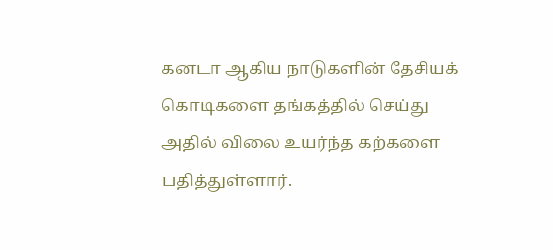கனடா ஆகிய நாடுகளின் தேசியக் கொடிகளை தங்கத்தில் செய்து அதில் விலை உயர்ந்த கற்களை பதித்துள்ளார்.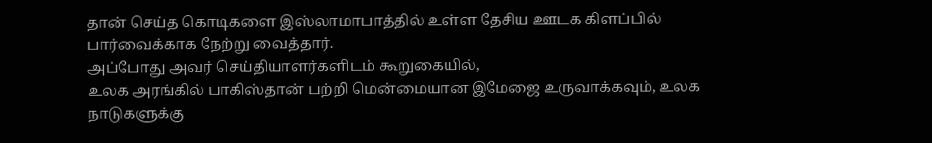தான் செய்த கொடிகளை இஸ்லாமாபாத்தில் உள்ள தேசிய ஊடக கிளப்பில் பார்வைக்காக நேற்று வைத்தார்.
அப்போது அவர் செய்தியாளர்களிடம் கூறுகையில்,
உலக அரங்கில் பாகிஸ்தான் பற்றி மென்மையான இமேஜை உருவாக்கவும், உலக நாடுகளுக்கு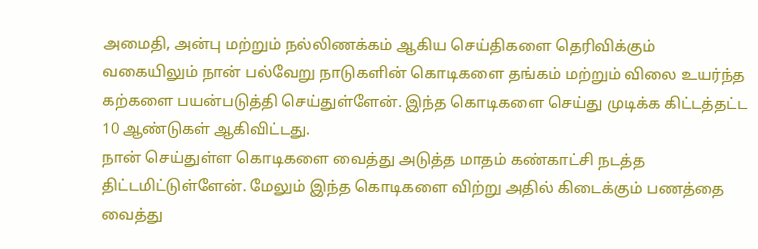அமைதி, அன்பு மற்றும் நல்லிணக்கம் ஆகிய செய்திகளை தெரிவிக்கும் வகையிலும் நான் பல்வேறு நாடுகளின் கொடிகளை தங்கம் மற்றும் விலை உயர்ந்த கற்களை பயன்படுத்தி செய்துள்ளேன். இந்த கொடிகளை செய்து முடிக்க கிட்டத்தட்ட 10 ஆண்டுகள் ஆகிவிட்டது.
நான் செய்துள்ள கொடிகளை வைத்து அடுத்த மாதம் கண்காட்சி நடத்த திட்டமிட்டுள்ளேன். மேலும் இந்த கொடிகளை விற்று அதில் கிடைக்கும் பணத்தை வைத்து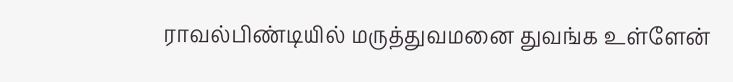ராவல்பிண்டியில் மருத்துவமனை துவங்க உள்ளேன்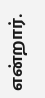என்றார்.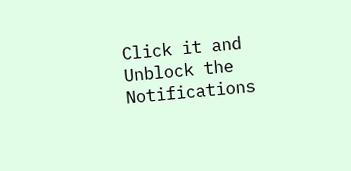Click it and Unblock the Notifications